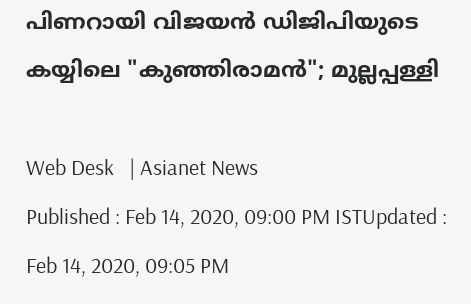പിണറായി വിജയൻ ഡിജിപിയുടെ കയ്യിലെ "കുഞ്ഞിരാമൻ"; മുല്ലപ്പള്ളി

Web Desk   | Asianet News
Published : Feb 14, 2020, 09:00 PM ISTUpdated : Feb 14, 2020, 09:05 PM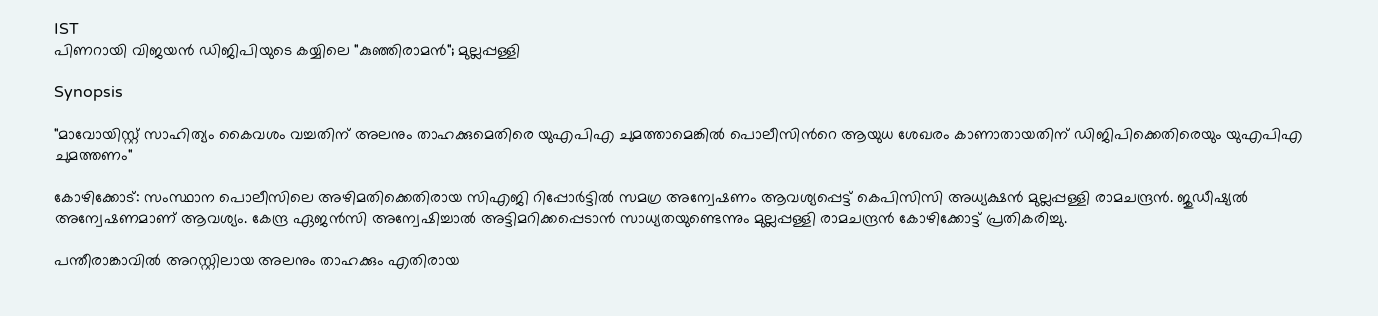IST
പിണറായി വിജയൻ ഡിജിപിയുടെ കയ്യിലെ "കുഞ്ഞിരാമൻ"; മുല്ലപ്പള്ളി

Synopsis

"മാവോയിസ്റ്റ് സാഹിത്യം കൈവശം വച്ചതിന് അലനും താഹക്കുമെതിരെ യുഎപിഎ ചുമത്താമെങ്കിൽ പൊലീസിന്‍റെ ആയുധ ശേഖരം കാണാതായതിന് ഡിജിപിക്കെതിരെയും യുഎപിഎ ചുമത്തണം"

കോഴിക്കോട്: സംസ്ഥാന പൊലീസിലെ അഴിമതിക്കെതിരായ സിഎജി റിപ്പോര്‍ട്ടിൽ സമഗ്ര അന്വേഷണം ആവശ്യപ്പെട്ട് കെപിസിസി അധ്യക്ഷൻ മുല്ലപ്പള്ളി രാമചന്ദ്രൻ. ജുഡീഷ്യൽ അന്വേഷണമാണ് ആവശ്യം. കേന്ദ്ര ഏജൻസി അന്വേഷിച്ചാൽ അട്ടിമറിക്കപ്പെടാൻ സാധ്യതയുണ്ടെന്നും മുല്ലപ്പള്ളി രാമചന്ദ്രൻ കോഴിക്കോട്ട് പ്രതികരിച്ചു.

പന്തീരാങ്കാവിൽ അറസ്റ്റിലായ അലനും താഹക്കും എതിരായ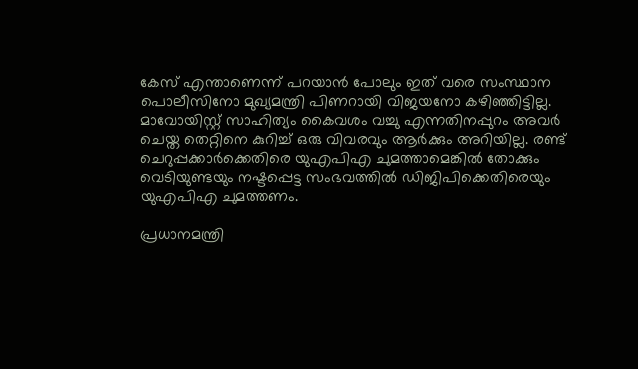കേസ് എന്താണെന്ന് പറയാൻ പോലും ഇത് വരെ സംസ്ഥാന പൊലീസിനോ മുഖ്യമന്ത്രി പിണറായി വിജയനോ കഴിഞ്ഞിട്ടില്ല. മാവോയിസ്റ്റ് സാഹിത്യം കൈവശം വച്ചു എന്നതിനപ്പുറം അവര്‍ ചെയ്ത തെറ്റിനെ കുറിച്ച് ഒരു വിവരവും ആര്‍ക്കും അറിയില്ല. രണ്ട് ചെറുപ്പക്കാര്‍ക്കെതിരെ യുഎപിഎ ചുമത്താമെങ്കിൽ തോക്കും വെടിയുണ്ടയും നഷ്ടപ്പെട്ട സംഭവത്തിൽ ഡിജിപിക്കെതിരെയും യുഎപിഎ ചുമത്തണം.

പ്രധാനമന്ത്രി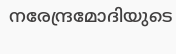നരേന്ദ്രമോദിയുടെ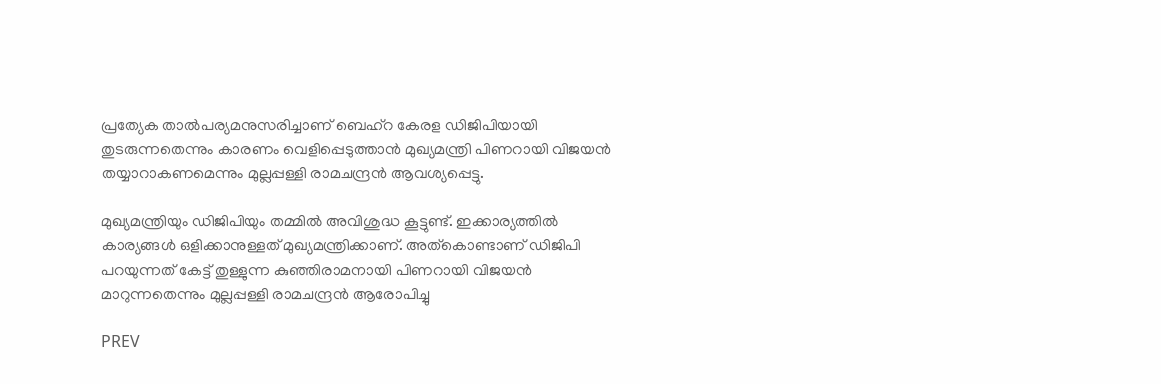പ്രത്യേക താൽപര്യമനുസരിച്ചാണ് ബെഹ്റ കേരള ഡിജിപിയായി തുടരുന്നതെന്നും കാരണം വെളിപ്പെടുത്താൻ മുഖ്യമന്ത്രി പിണറായി വിജയൻ തയ്യാറാകണമെന്നും മുല്ലപ്പള്ളി രാമചന്ദ്രൻ ആവശ്യപ്പെട്ടു.

മുഖ്യമന്ത്രിയും ഡിജിപിയും തമ്മിൽ അവിശുദ്ധ കൂട്ടുണ്ട്. ഇക്കാര്യത്തിൽ കാര്യങ്ങൾ ഒളിക്കാനുള്ളത് മുഖ്യമന്ത്രിക്കാണ്. അത്കൊണ്ടാണ് ഡിജിപി പറയുന്നത് കേട്ട് തുള്ളുന്ന കുഞ്ഞിരാമനായി പിണറായി വിജയൻ മാറുന്നതെന്നും മുല്ലപ്പള്ളി രാമചന്ദ്രൻ ആരോപിച്ചു

PREV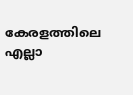കേരളത്തിലെ എല്ലാ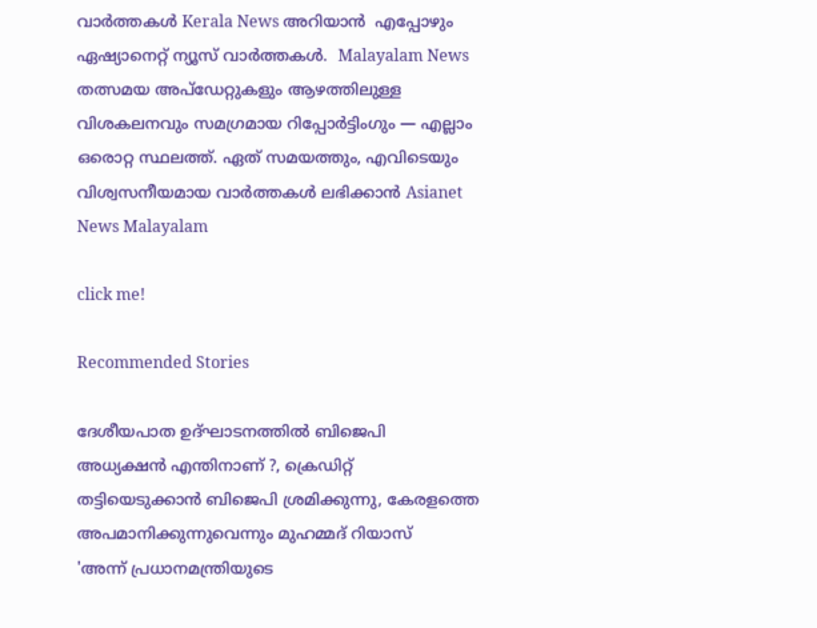വാർത്തകൾ Kerala News അറിയാൻ  എപ്പോഴും ഏഷ്യാനെറ്റ് ന്യൂസ് വാർത്തകൾ.  Malayalam News   തത്സമയ അപ്‌ഡേറ്റുകളും ആഴത്തിലുള്ള വിശകലനവും സമഗ്രമായ റിപ്പോർട്ടിംഗും — എല്ലാം ഒരൊറ്റ സ്ഥലത്ത്. ഏത് സമയത്തും, എവിടെയും വിശ്വസനീയമായ വാർത്തകൾ ലഭിക്കാൻ Asianet News Malayalam

click me!

Recommended Stories

ദേശീയപാത ഉദ്ഘാടനത്തിൽ ബിജെപി അധ്യക്ഷൻ എന്തിനാണ് ?, ക്രെഡിറ്റ് തട്ടിയെടുക്കാൻ ബിജെപി ശ്രമിക്കുന്നു, കേരളത്തെ അപമാനിക്കുന്നുവെന്നും മുഹമ്മദ് റിയാസ്
'അന്ന് പ്രധാനമന്ത്രിയുടെ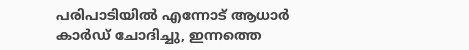പരിപാടിയിൽ എന്നോട് ആധാർ കാർഡ് ചോദിച്ചു, ഇന്നത്തെ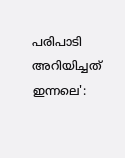പരിപാടി അറിയിച്ചത് ഇന്നലെ':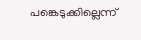പങ്കെടുക്കില്ലെന്ന്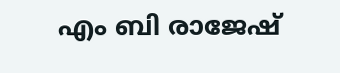എം ബി രാജേഷ്